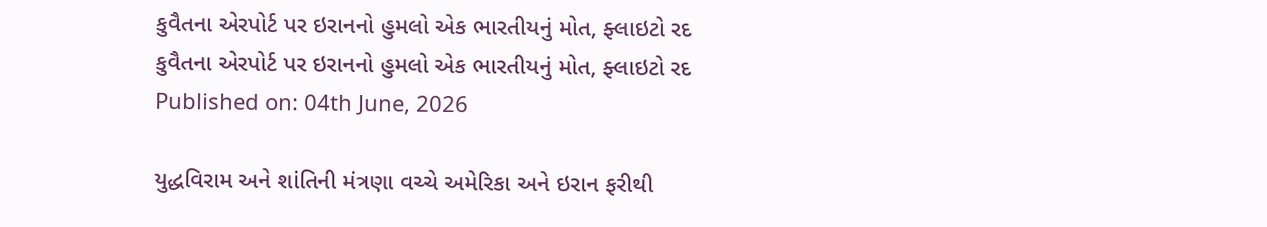કુવૈતના એરપોર્ટ પર ઇરાનનો હુમલો એક ભારતીયનું મોત, ફ્લાઇટો રદ
કુવૈતના એરપોર્ટ પર ઇરાનનો હુમલો એક ભારતીયનું મોત, ફ્લાઇટો રદ
Published on: 04th June, 2026

યુદ્ધવિરામ અને શાંતિની મંત્રણા વચ્ચે અમેરિકા અને ઇરાન ફરીથી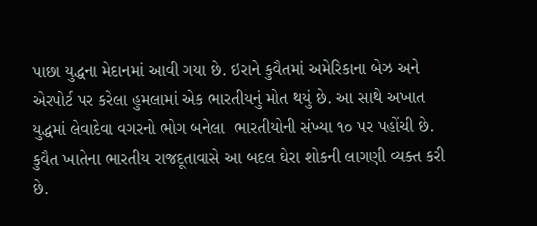પાછા યુદ્ધના મેદાનમાં આવી ગયા છે. ઇરાને કુવૈતમાં અમેરિકાના બેઝ અને એરપોર્ટ પર કરેલા હુમલામાં એક ભારતીયનું મોત થયું છે. આ સાથે અખાત યુદ્ધમાં લેવાદેવા વગરનો ભોગ બનેલા  ભારતીયોની સંખ્યા ૧૦ પર પહોંચી છે. કુવૈત ખાતેના ભારતીય રાજદૂતાવાસે આ બદલ ઘેરા શોકની લાગણી વ્યક્ત કરી છે.